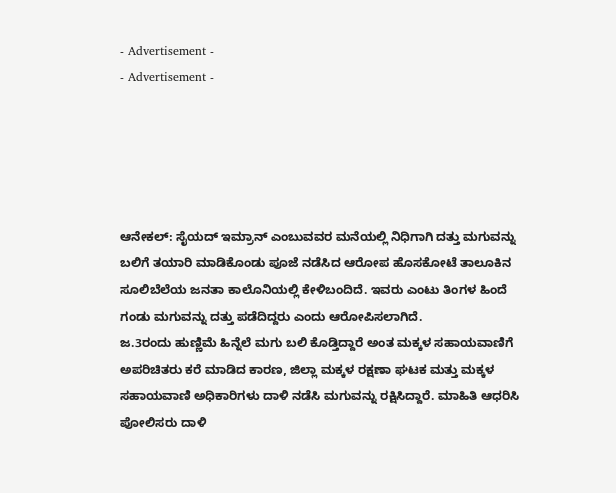- Advertisement -
- Advertisement -





ಆನೇಕಲ್: ಸೈಯದ್ ಇಮ್ರಾನ್ ಎಂಬುವವರ ಮನೆಯಲ್ಲಿ ನಿಧಿಗಾಗಿ ದತ್ತು ಮಗುವನ್ನು ಬಲಿಗೆ ತಯಾರಿ ಮಾಡಿಕೊಂಡು ಪೂಜೆ ನಡೆಸಿದ ಆರೋಪ ಹೊಸಕೋಟೆ ತಾಲೂಕಿನ ಸೂಲಿಬೆಲೆಯ ಜನತಾ ಕಾಲೊನಿಯಲ್ಲಿ ಕೇಳಿಬಂದಿದೆ. ಇವರು ಎಂಟು ತಿಂಗಳ ಹಿಂದೆ ಗಂಡು ಮಗುವನ್ನು ದತ್ತು ಪಡೆದಿದ್ದರು ಎಂದು ಆರೋಪಿಸಲಾಗಿದೆ.
ಜ.3ರಂದು ಹುಣ್ಣಿಮೆ ಹಿನ್ನೆಲೆ ಮಗು ಬಲಿ ಕೊಡ್ತಿದ್ದಾರೆ ಅಂತ ಮಕ್ಕಳ ಸಹಾಯವಾಣಿಗೆ ಅಪರಿಚಿತರು ಕರೆ ಮಾಡಿದ ಕಾರಣ, ಜಿಲ್ಲಾ ಮಕ್ಕಳ ರಕ್ಷಣಾ ಘಟಕ ಮತ್ತು ಮಕ್ಕಳ ಸಹಾಯವಾಣಿ ಅಧಿಕಾರಿಗಳು ದಾಳಿ ನಡೆಸಿ ಮಗುವನ್ನು ರಕ್ಷಿಸಿದ್ದಾರೆ. ಮಾಹಿತಿ ಆಧರಿಸಿ ಪೋಲಿಸರು ದಾಳಿ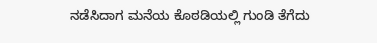ನಡೆಸಿದಾಗ ಮನೆಯ ಕೊಠಡಿಯಲ್ಲಿ ಗುಂಡಿ ತೆಗೆದು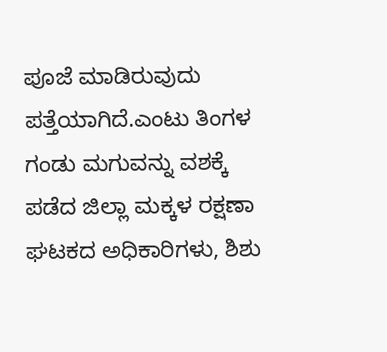ಪೂಜೆ ಮಾಡಿರುವುದು ಪತ್ತೆಯಾಗಿದೆ.ಎಂಟು ತಿಂಗಳ ಗಂಡು ಮಗುವನ್ನು ವಶಕ್ಕೆ ಪಡೆದ ಜಿಲ್ಲಾ ಮಕ್ಕಳ ರಕ್ಷಣಾ ಘಟಕದ ಅಧಿಕಾರಿಗಳು, ಶಿಶು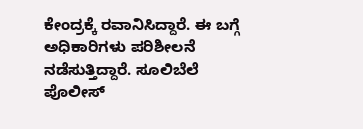ಕೇಂದ್ರಕ್ಕೆ ರವಾನಿಸಿದ್ದಾರೆ. ಈ ಬಗ್ಗೆ ಅಧಿಕಾರಿಗಳು ಪರಿಶೀಲನೆ ನಡೆಸುತ್ತಿದ್ದಾರೆ. ಸೂಲಿಬೆಲೆ ಪೊಲೀಸ್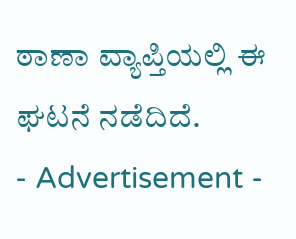ಠಾಣಾ ವ್ಯಾಪ್ತಿಯಲ್ಲಿ ಈ ಘಟನೆ ನಡೆದಿದೆ.
- Advertisement -